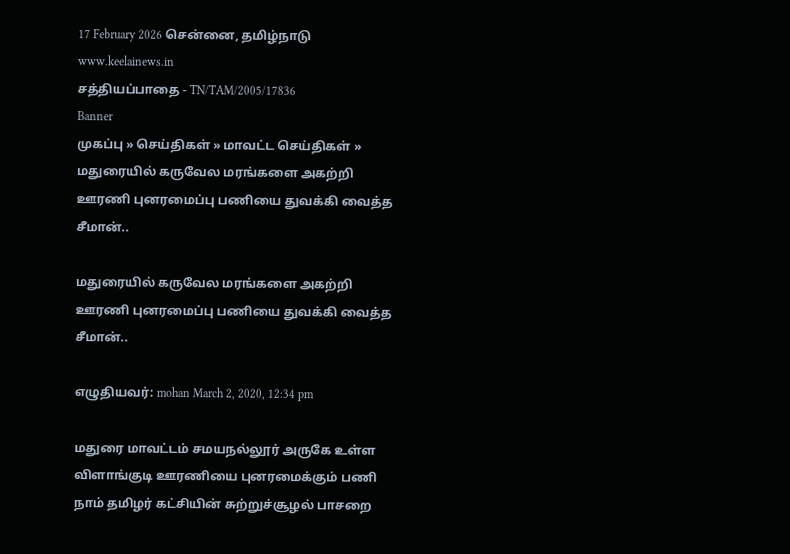17 February 2026 சென்னை, தமிழ்நாடு
www.keelainews.in
சத்தியப்பாதை - TN/TAM/2005/17836
Banner
முகப்பு » செய்திகள் » மாவட்ட செய்திகள் » மதுரையில் கருவேல மரங்களை அகற்றி ஊரணி புனரமைப்பு பணியை துவக்கி வைத்த சீமான்..

மதுரையில் கருவேல மரங்களை அகற்றி ஊரணி புனரமைப்பு பணியை துவக்கி வைத்த சீமான்..

எழுதியவர்: mohan March 2, 2020, 12:34 pm

மதுரை மாவட்டம் சமயநல்லூர் அருகே உள்ள விளாங்குடி ஊரணியை புனரமைக்கும் பணி  நாம் தமிழர் கட்சியின் சுற்றுச்சூழல் பாசறை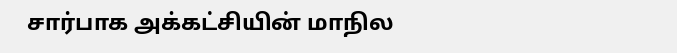சார்பாக அக்கட்சியின் மாநில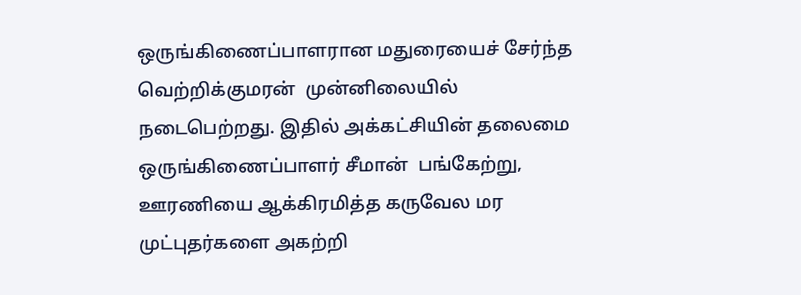ஒருங்கிணைப்பாளரான மதுரையைச் சேர்ந்த வெற்றிக்குமரன்  முன்னிலையில் நடைபெற்றது. இதில் அக்கட்சியின் தலைமை ஒருங்கிணைப்பாளர் சீமான்  பங்கேற்று, ஊரணியை ஆக்கிரமித்த கருவேல மர முட்புதர்களை அகற்றி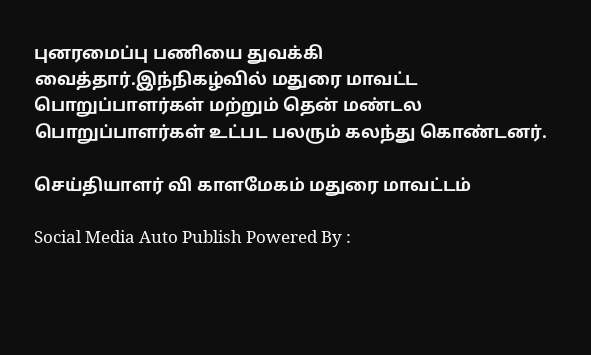புனரமைப்பு பணியை துவக்கி வைத்தார்.இந்நிகழ்வில் மதுரை மாவட்ட பொறுப்பாளர்கள் மற்றும் தென் மண்டல பொறுப்பாளர்கள் உட்பட பலரும் கலந்து கொண்டனர்.

செய்தியாளர் வி காளமேகம் மதுரை மாவட்டம்

Social Media Auto Publish Powered By :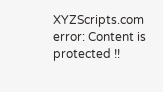XYZScripts.com
error: Content is protected !!